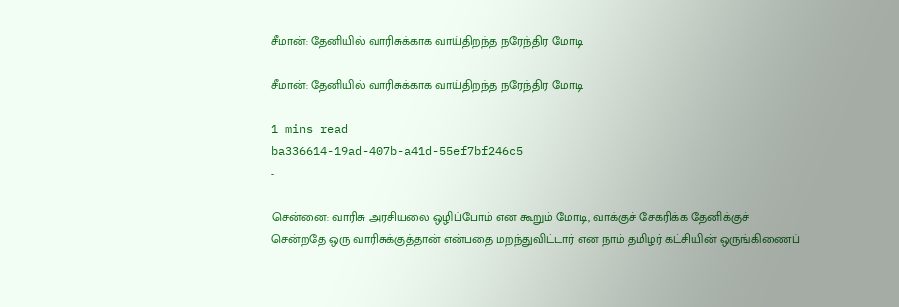சீமான்: தேனியில் வாரிசுக்காக வாய்திறந்த நரேந்திர மோடி

சீமான்: தேனியில் வாரிசுக்காக வாய்திறந்த நரேந்திர மோடி

1 mins read
ba336614-19ad-407b-a41d-55ef7bf246c5
-

சென்னை: வாரிசு அரசியலை ஒழிப்போம் என கூறும் மோடி, வாக்குச் சேகரிக்க தேனிக்குச் சென்றதே ஒரு வாரிசுக்குத்தான் என்பதை மறந்துவிட்டார் என நாம் தமிழர் கட்சியின் ஒருங்கிணைப்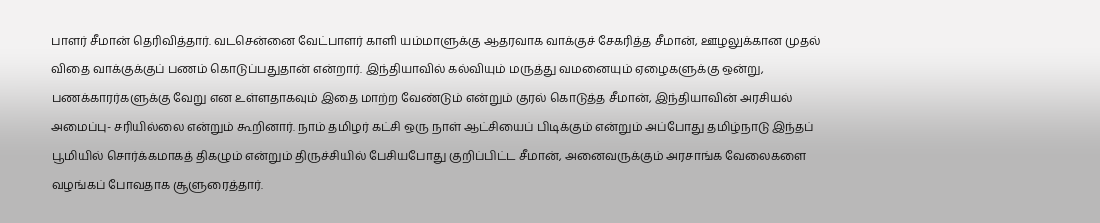பாளர் சீமான் தெரிவித்தார். வடசென்னை வேட்பாளர் காளி யம்மாளுக்கு ஆதரவாக வாக்குச் சேகரித்த சீமான், ஊழலுக்கான முதல் விதை வாக்குக்குப் பணம் கொடுப்பதுதான் என்றார். இந்தியாவில் கல்வியும் மருத்து வமனையும் ஏழைகளுக்கு ஒன்று, பணக்காரர்களுக்கு வேறு என உள்ளதாகவும் இதை மாற்ற வேண்டும் என்றும் குரல் கொடுத்த சீமான், இந்தியாவின் அரசியல் அமைப்பு- சரியில்லை என்றும் கூறினார். நாம் தமிழர் கட்சி ஒரு நாள் ஆட்சியைப் பிடிக்கும் என்றும் அப்போது தமிழ்நாடு இந்தப் பூமியில் சொர்க்கமாகத் திகழும் என்றும் திருச்சியில் பேசியபோது குறிப்பிட்ட சீமான், அனைவருக்கும் அரசாங்க வேலைகளை வழங்கப் போவதாக சூளுரைத்தார்.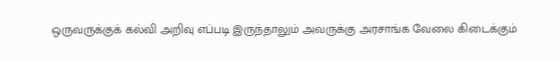ஒருவருக்குக் கல்வி அறிவு எப்படி இருந்தாலும் அவருக்கு அரசாங்க வேலை கிடைக்கும்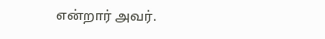என்றார் அவர்.